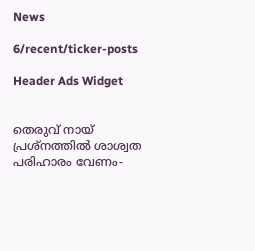News

6/recent/ticker-posts

Header Ads Widget


തെരുവ് നായ് പ്രശ്നത്തില്‍ ശാശ്വത പരിഹാരം വേണം-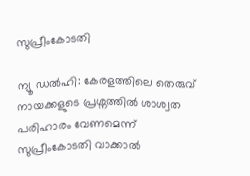സുപ്രീംകോടതി

ന്യൂ ഡല്‍ഹി: കേരളത്തിലെ തെരുവ് നായക്കളുടെ പ്രശ്നത്തില്‍ ശാശ്വത പരിഹാരം വേണമെന്ന് സുപ്രീംകോടതി വാക്കാല്‍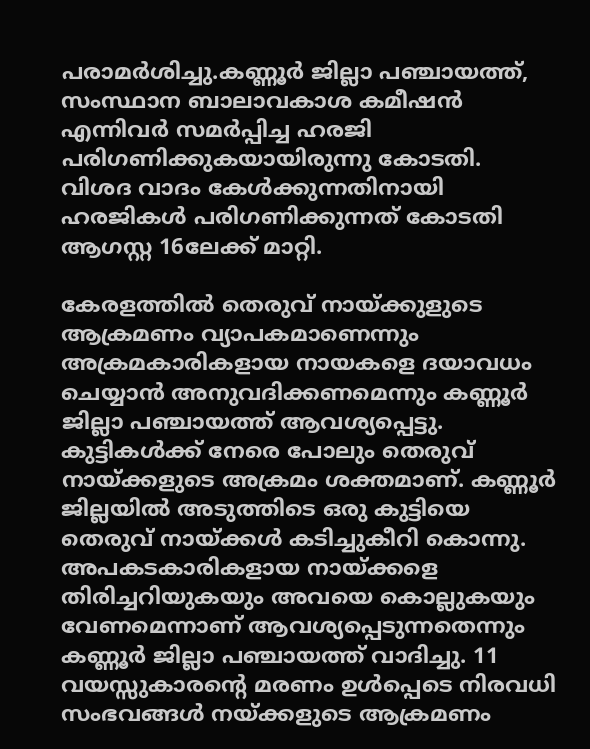പരാമര്‍ശിച്ചു.കണ്ണൂര്‍ ജില്ലാ പഞ്ചായത്ത്, സംസ്ഥാന ബാലാവകാശ കമീഷന്‍ എന്നിവര്‍ സമര്‍പ്പിച്ച ഹരജി പരിഗണിക്കുകയായിരുന്നു കോടതി. വിശദ വാദം കേള്‍ക്കുന്നതിനായി ഹരജികള്‍ പരിഗണിക്കുന്നത് കോടതി ആഗസ്റ്റ 16ലേക്ക് മാറ്റി.

കേരളത്തില്‍ തെരുവ് നായ്ക്കുളുടെ ആക്രമണം വ്യാപകമാണെന്നും അക്രമകാരികളായ നായകളെ ദയാവധം ചെയ്യാന്‍ അനുവദിക്കണമെന്നും കണ്ണൂര്‍ ജില്ലാ പഞ്ചായത്ത് ആവശ്യപ്പെട്ടു. കുട്ടികള്‍ക്ക് നേരെ പോലും തെരുവ് നായ്ക്കളുടെ അക്രമം ശക്തമാണ്. കണ്ണൂര്‍ ജില്ലയില്‍ അടുത്തിടെ ഒരു കുട്ടിയെ തെരുവ് നായ്ക്കള്‍ കടിച്ചുകീറി കൊന്നു. അപകടകാരികളായ നായ്ക്കളെ തിരിച്ചറിയുകയും അവയെ കൊല്ലുകയും വേണമെന്നാണ് ആവശ്യപ്പെടുന്നതെന്നും കണ്ണൂര്‍ ജില്ലാ പഞ്ചായത്ത് വാദിച്ചു. 11 വയസ്സുകാരന്‍റെ മരണം ഉള്‍പ്പെടെ നിരവധി സംഭവങ്ങള്‍ നയ്ക്കളുടെ ആക്രമണം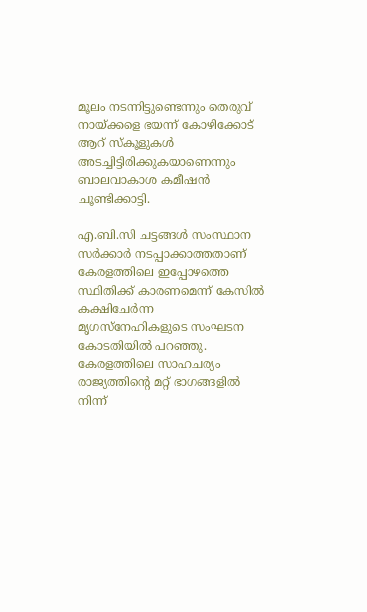മൂലം നടന്നിട്ടുണ്ടെന്നും തെരുവ് നായ്ക്കളെ ഭയന്ന് കോഴിക്കോട് ആറ് സ്‌കൂളുകള്‍ അടച്ചിട്ടിരിക്കുകയാണെന്നും ബാലവാകാശ കമീഷൻ ചൂണ്ടിക്കാട്ടി.

എ.ബി.സി ചട്ടങ്ങള്‍ സംസ്ഥാന സര്‍ക്കാര്‍ നടപ്പാക്കാത്തതാണ് കേരളത്തിലെ ഇപ്പോഴത്തെ സ്ഥിതിക്ക് കാരണമെന്ന് കേസില്‍ കക്ഷിചേര്‍ന്ന മൃഗസ്നേഹികളുടെ സംഘടന കോടതിയില്‍ പറഞ്ഞു. കേരളത്തിലെ സാഹചര്യം രാജ്യത്തിന്‍റെ മറ്റ് ഭാഗങ്ങളില്‍ നിന്ന്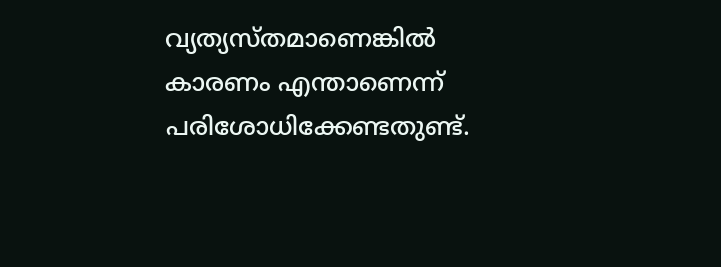വ്യത്യസ്തമാണെങ്കില്‍ കാരണം എന്താണെന്ന് പരിശോധിക്കേണ്ടതുണ്ട്.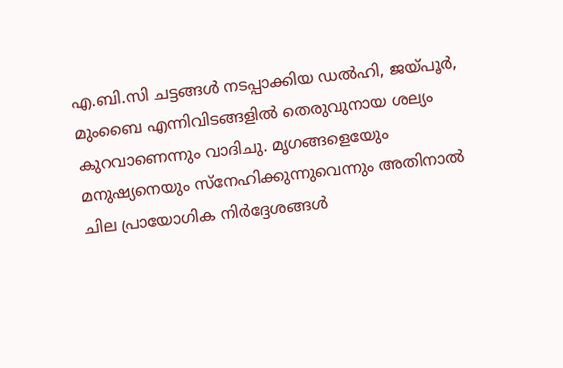എ.ബി.സി ചട്ടങ്ങള്‍ നടപ്പാക്കിയ ഡല്‍ഹി, ജയ്പൂര്‍, മുംബൈ എന്നിവിടങ്ങളില്‍ തെരുവുനായ ശല്യം കുറവാണെന്നും വാദിചു. മൃഗങ്ങളെയേും മനുഷ്യനെയും സ്‌നേഹിക്കുന്നുവെന്നും അതിനാല്‍ ചില പ്രായോഗിക നിര്‍ദ്ദേശങ്ങള്‍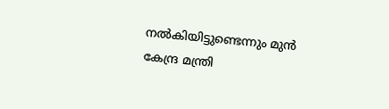നല്‍കിയിട്ടുണ്ടെന്നും മുൻ കേന്ദ്ര മന്ത്രി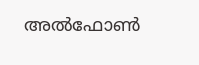അല്‍ഫോണ്‍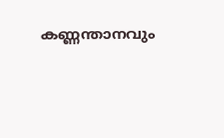കണ്ണന്താനവും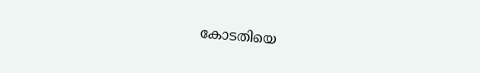കോടതിയെ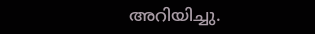അറിയിച്ചു.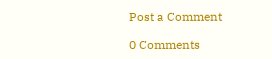Post a Comment

0 Comments